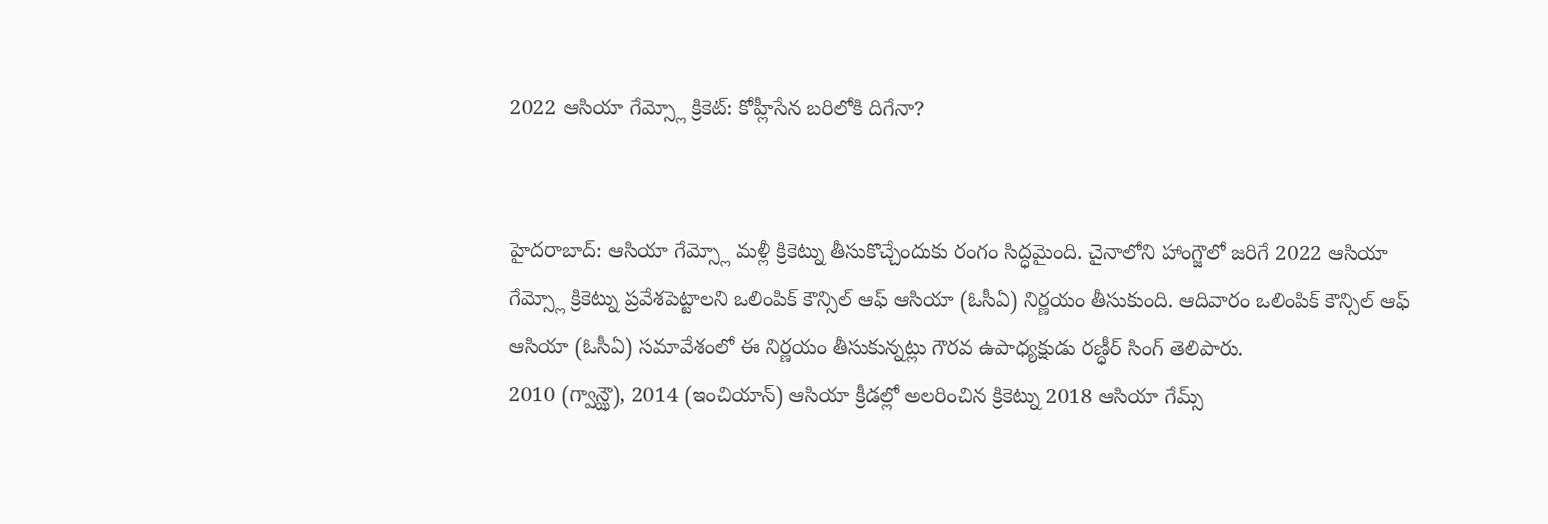2022 ఆసియా గేమ్స్లో క్రికెట్: కోహ్లీసేన బరిలోకి దిగేనా?


హైదరాబాద్: ఆసియా గేమ్స్లో మళ్లీ క్రికెట్ను తీసుకొచ్చేందుకు రంగం సిద్ధమైంది. చైనాలోని హాంగ్జౌలో జరిగే 2022 ఆసియా గేమ్స్లో క్రికెట్ను ప్రవేశపెట్టాలని ఒలింపిక్ కౌన్సిల్ ఆఫ్ ఆసియా (ఓసీఏ) నిర్ణయం తీసుకుంది. ఆదివారం ఒలింపిక్ కౌన్సిల్ ఆఫ్ ఆసియా (ఓసీఏ) సమావేశంలో ఈ నిర్ణయం తీసుకున్నట్లు గౌరవ ఉపాధ్యక్షుడు రణ్ధీర్ సింగ్ తెలిపారు.
2010 (గ్వాన్ఝౌ), 2014 (ఇంచియాన్) ఆసియా క్రీడల్లో అలరించిన క్రికెట్ను 2018 ఆసియా గేమ్స్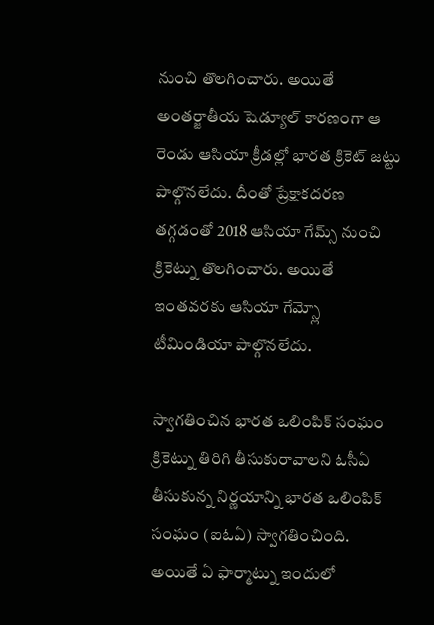నుంచి తొలగించారు. అయితే అంతర్జాతీయ షెడ్యూల్ కారణంగా ఆ రెండు ఆసియా క్రీడల్లో భారత క్రికెట్ జట్టు పాల్గొనలేదు. దీంతో ప్రేక్షాకదరణ తగ్గడంతో 2018 ఆసియా గేమ్స్ నుంచి క్రికెట్ను తొలగించారు. అయితే ఇంతవరకు ఆసియా గేమ్స్లో టీమిండియా పాల్గొనలేదు.

స్వాగతించిన భారత ఒలింపిక్ సంఘం
క్రికెట్ను తిరిగి తీసుకురావాలని ఓసీఏ తీసుకున్న నిర్ణయాన్ని భారత ఒలింపిక్ సంఘం (ఐఓఏ) స్వాగతించింది. అయితే ఏ ఫార్మాట్ను ఇందులో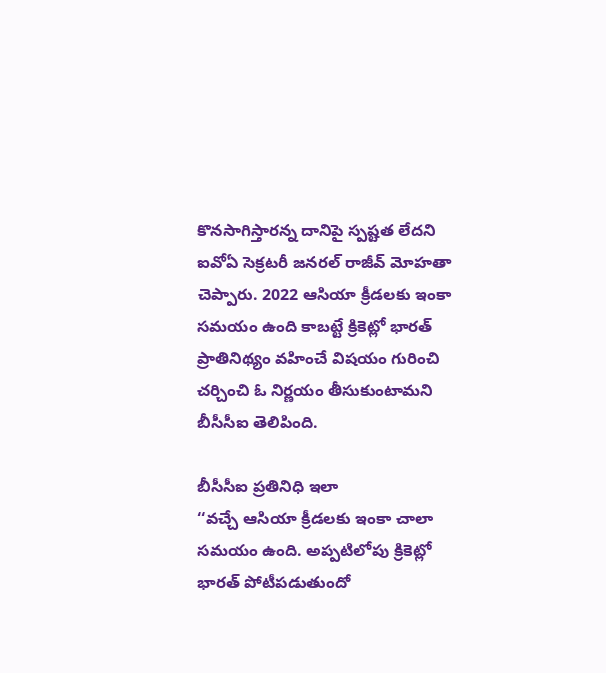కొనసాగిస్తారన్న దానిపై స్పష్టత లేదని ఐవోఏ సెక్రటరీ జనరల్ రాజీవ్ మోహతా చెప్పారు. 2022 ఆసియా క్రీడలకు ఇంకా సమయం ఉంది కాబట్టే క్రికెట్లో భారత్ ప్రాతినిథ్యం వహించే విషయం గురించి చర్చించి ఓ నిర్ణయం తీసుకుంటామని బీసీసీఐ తెలిపింది.

బీసీసీఐ ప్రతినిధి ఇలా
‘‘వచ్చే ఆసియా క్రీడలకు ఇంకా చాలా సమయం ఉంది. అప్పటిలోపు క్రికెట్లో భారత్ పోటీపడుతుందో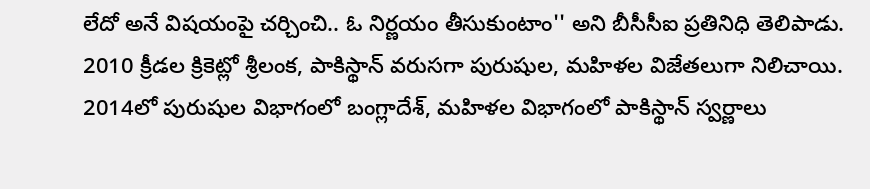లేదో అనే విషయంపై చర్చించి.. ఓ నిర్ణయం తీసుకుంటాం'' అని బీసీసీఐ ప్రతినిధి తెలిపాడు. 2010 క్రీడల క్రికెట్లో శ్రీలంక, పాకిస్థాన్ వరుసగా పురుషుల, మహిళల విజేతలుగా నిలిచాయి. 2014లో పురుషుల విభాగంలో బంగ్లాదేశ్, మహిళల విభాగంలో పాకిస్థాన్ స్వర్ణాలు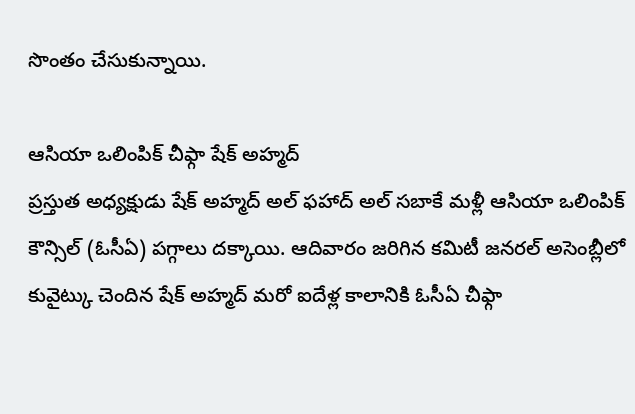సొంతం చేసుకున్నాయి.

ఆసియా ఒలింపిక్ చీఫ్గా షేక్ అహ్మద్
ప్రస్తుత అధ్యక్షుడు షేక్ అహ్మద్ అల్ ఫహాద్ అల్ సబాకే మళ్లీ ఆసియా ఒలింపిక్ కౌన్సిల్ (ఓసీఏ) పగ్గాలు దక్కాయి. ఆదివారం జరిగిన కమిటీ జనరల్ అసెంబ్లీలో కువైట్కు చెందిన షేక్ అహ్మద్ మరో ఐదేళ్ల కాలానికి ఓసీఏ చీఫ్గా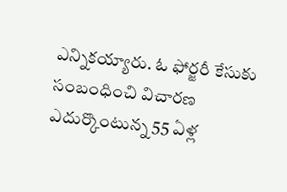ఎన్నికయ్యారు. ఓ ఫోర్జరీ కేసుకు సంబంధించి విచారణ ఎదుర్కొంటున్న 55 ఏళ్ల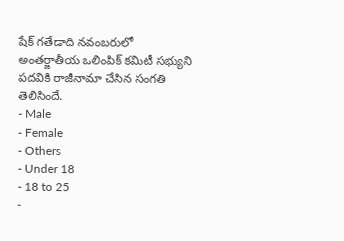షేక్ గతేడాది నవంబరులో అంతర్జాతీయ ఒలింపిక్ కమిటీ సభ్యుని పదవికి రాజీనామా చేసిన సంగతి తెలిసిందే.
- Male
- Female
- Others
- Under 18
- 18 to 25
-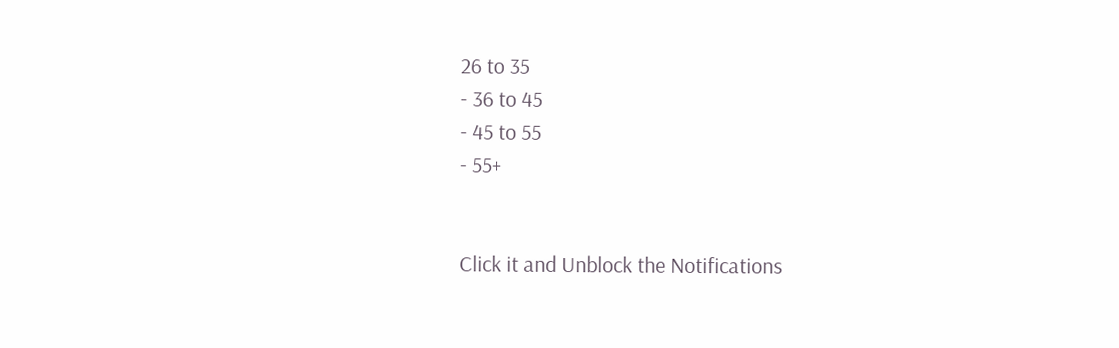26 to 35
- 36 to 45
- 45 to 55
- 55+


Click it and Unblock the Notifications